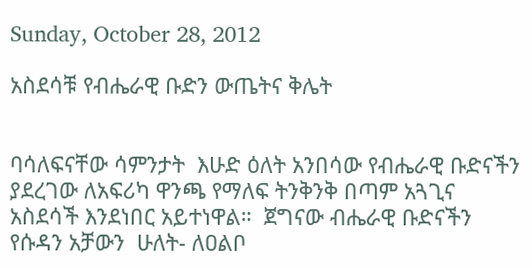Sunday, October 28, 2012

አስደሳቹ የብሔራዊ ቡድን ውጤትና ቅሌት


ባሳለፍናቸው ሳምንታት  እሁድ ዕለት አንበሳው የብሔራዊ ቡድናችን ያደረገው ለአፍሪካ ዋንጫ የማለፍ ትንቅንቅ በጣም አጓጊና አስደሳች እንደነበር አይተነዋል።  ጀግናው ብሔራዊ ቡድናችን የሱዳን አቻውን  ሁለት- ለዐልቦ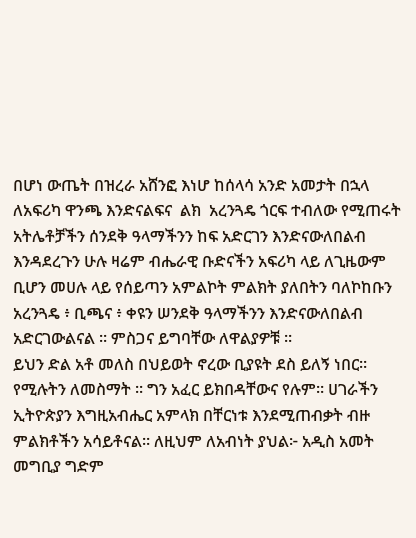በሆነ ውጤት በዝረራ አሸንፎ እነሆ ከሰላሳ አንድ አመታት በኋላ ለአፍሪካ ዋንጫ እንድናልፍና  ልክ  አረንጓዴ ጎርፍ ተብለው የሚጠሩት አትሌቶቻችን ሰንደቅ ዓላማችንን ከፍ አድርገን እንድናውለበልብ እንዳደረጉን ሁሉ ዛሬም ብሔራዊ ቡድናችን አፍሪካ ላይ ለጊዜውም ቢሆን መሀሉ ላይ የሰይጣን አምልኮት ምልክት ያለበትን ባለኮከቡን  አረንጓዴ ፥ ቢጫና ፥ ቀዩን ሠንደቅ ዓላማችንን እንድናውለበልብ አድርገውልናል ፡፡ ምስጋና ይግባቸው ለዋልያዎቹ ።
ይህን ድል አቶ መለስ በህይወት ኖረው ቢያዩት ደስ ይለኝ ነበር። የሚሉትን ለመስማት ፡፡ ግን አፈር ይክበዳቸውና የሉም። ሀገራችን ኢትዮጵያን እግዚአብሔር አምላክ በቸርነቱ እንደሚጠብቃት ብዙ ምልክቶችን አሳይቶናል። ለዚህም ለአብነት ያህል፦ አዲስ አመት መግቢያ ግድም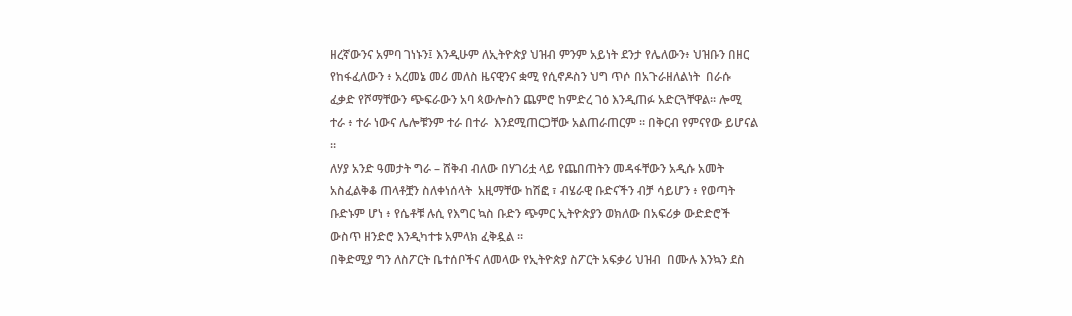ዘረኛውንና አምባ ገነኑን፤ እንዲሁም ለኢትዮጵያ ህዝብ ምንም አይነት ደንታ የሌለውን፥ ህዝቡን በዘር የከፋፈለውን ፥ አረመኔ መሪ መለስ ዜናዊንና ቋሚ የሲኖዶስን ህግ ጥሶ በአጉራዘለልነት  በራሱ ፈቃድ የሾማቸውን ጭፍራውን አባ ጳውሎስን ጨምሮ ከምድረ ገዕ እንዲጠፉ አድርጓቸዋል። ሎሚ ተራ ፥ ተራ ነውና ሌሎቹንም ተራ በተራ  እንደሚጠርጋቸው አልጠራጠርም ፡፡ በቅርብ የምናየው ይሆናል ።
ለሃያ አንድ ዓመታት ግራ – ሸቅብ ብለው በሃገሪቷ ላይ የጨበጠትን መዳፋቸውን አዲሱ አመት አስፈልቅቆ ጠላቶቿን ስለቀነሰላት  አዚማቸው ከሽፎ ፣ ብሄራዊ ቡድናችን ብቻ ሳይሆን ፥ የወጣት ቡድኑም ሆነ ፥ የሴቶቹ ሉሲ የእግር ኳስ ቡድን ጭምር ኢትዮጵያን ወክለው በአፍሪቃ ውድድሮች ውስጥ ዘንድሮ እንዲካተቱ አምላክ ፈቅዷል ፡፡
በቅድሚያ ግን ለስፖርት ቤተሰቦችና ለመላው የኢትዮጵያ ስፖርት አፍቃሪ ህዝብ  በሙሉ እንኳን ደስ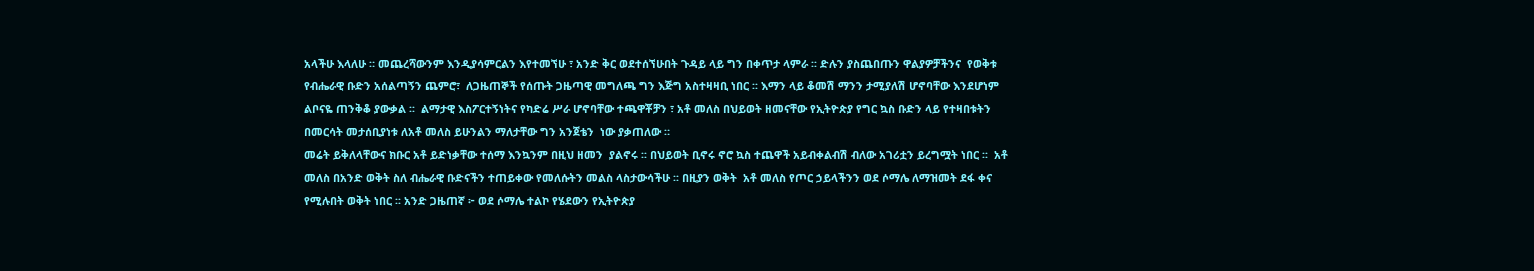አላችሁ እላለሁ ። መጨረሻውንም እንዲያሳምርልን እየተመኘሁ ፣ አንድ ቅር ወደተሰኘሁበት ጉዳይ ላይ ግን በቀጥታ ላምራ ፡፡ ድሉን ያስጨበጡን ዋልያዎቻችንና  የወቅቱ የብሔራዊ ቡድን አሰልጣኝን ጨምሮ፣  ለጋዜጠኞች የሰጡት ጋዜጣዊ መግለጫ ግን እጅግ አስተዛዛቢ ነበር ፡፡ እማን ላይ ቆመሽ ማንን ታሚያለሽ ሆኖባቸው እንደሆነም ልቦናዬ ጠንቅቆ ያውቃል ፡፡  ልማታዊ እስፖርተኝነትና የካድሬ ሥራ ሆኖባቸው ተጫዋቾቻን ፣ አቶ መለስ በህይወት ዘመናቸው የኢትዮጵያ የግር ኳስ ቡድን ላይ የተዛበቱትን በመርሳት መታሰቢያነቱ ለአቶ መለስ ይሁንልን ማለታቸው ግን አንጀቴን  ነው ያቃጠለው ።
መሬት ይቅለላቸውና ክቡር አቶ ይድነቃቸው ተሰማ እንኳንም በዚህ ዘመን  ያልኖሩ ፡፡ በህይወት ቢኖሩ ኖሮ ኳስ ተጨዋች አይብቀልብሽ ብለው አገሪቷን ይረግሟት ነበር ፡፡  አቶ መለስ በአንድ ወቅት ስለ ብሔራዊ ቡድናችን ተጠይቀው የመለሱትን መልስ ላስታውሳችሁ ፡፡ በዚያን ወቅት  አቶ መለስ የጦር ኃይላችንን ወደ ሶማሌ ለማዝመት ደፋ ቀና የሚሉበት ወቅት ነበር ፡፡ አንድ ጋዜጠኛ ፦ ወደ ሶማሌ ተልኮ የሄደውን የኢትዮጵያ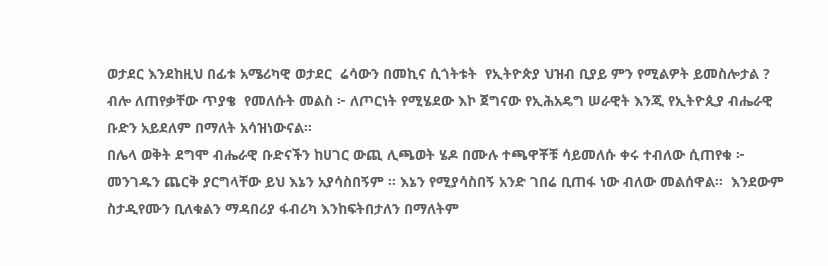ወታደር እንደከዚህ በፊቱ አሜሪካዊ ወታደር  ሬሳውን በመኪና ሲጎትቱት  የኢትዮጵያ ህዝብ ቢያይ ምን የሚልዎት ይመስሎታል ? ብሎ ለጠየቃቸው ጥያቄ  የመለሱት መልስ ፦ ለጦርነት የሚሄደው እኮ ጀግናው የኢሕአዴግ ሠራዊት እንጂ የኢትዮጲያ ብሔራዊ ቡድን አይደለም በማለት አሳዝነውናል።
በሌላ ወቅት ደግሞ ብሔራዊ ቡድናችን ከሀገር ውጪ ሊጫወት ሄዶ በሙሉ ተጫዋቾቹ ሳይመለሱ ቀሩ ተብለው ሲጠየቁ ፦ መንገዱን ጨርቅ ያርግላቸው ይህ እኔን አያሳስበኝም ፡፡ እኔን የሚያሳስበኝ አንድ ገበሬ ቢጠፋ ነው ብለው መልሰዋል።  እንደውም ስታዲየሙን ቢለቁልን ማዳበሪያ ፋብሪካ እንከፍትበታለን በማለትም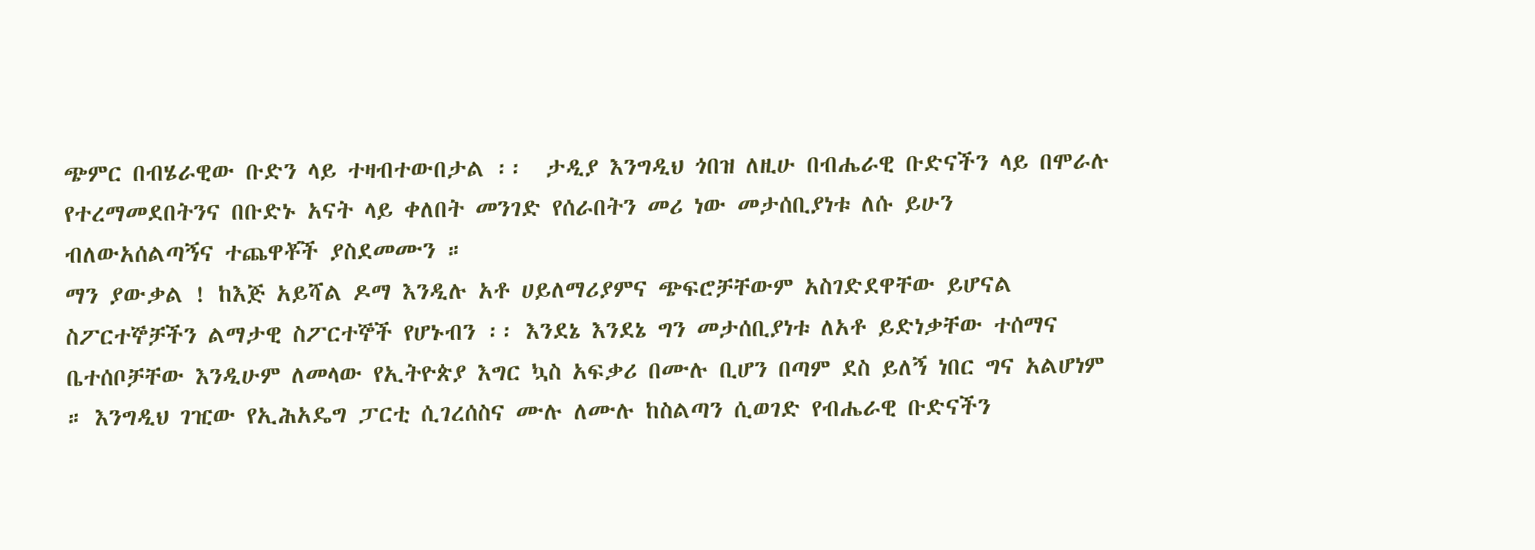ጭምር በብሄራዊው ቡድን ላይ ተዛብተውበታል ፡፡  ታዲያ እንግዲህ ጎበዝ ለዚሁ በብሔራዊ ቡድናችን ላይ በሞራሉ የተረማመደበትንና በቡድኑ አናት ላይ ቀለበት መንገድ የሰራበትን መሪ ነው መታሰቢያነቱ ለሱ ይሁን ብለውአሰልጣኝና ተጨዋቾች ያስደመሙን ።
ማን ያውቃል ! ከእጅ አይሻል ዶማ እንዲሉ አቶ ሀይለማሪያምና ጭፍሮቻቸውም አስገድደዋቸው ይሆናል ስፖርተኞቻችን ልማታዊ ስፖርተኞች የሆኑብን ፡፡ እንደኔ እንደኔ ግን መታሰቢያነቱ ለአቶ ይድነቃቸው ተሰማና ቤተሰቦቻቸው እንዲሁም ለመላው የኢትዮጵያ እግር ኳስ አፍቃሪ በሙሉ ቢሆን በጣም ደስ ይለኝ ነበር ግና አልሆነም ። እንግዲህ ገዢው የኢሕአዴግ ፓርቲ ሲገረሰስና ሙሉ ለሙሉ ከስልጣን ሲወገድ የብሔራዊ ቡድናችን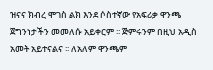ዝናና ክብረ ሞገስ ልክ እንደ ሶስተኛው የአፍሪቃ ዋንጫ ጀግንነታችን መመለሱ አይቀርም ፡፡ ጅምሩንም በዚህ አዲስ አመት አይተናልና ፡፡ ለአለም ዋንጫም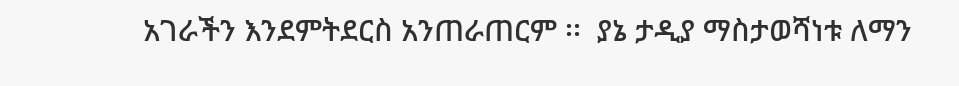አገራችን እንደምትደርስ አንጠራጠርም ፡፡  ያኔ ታዲያ ማስታወሻነቱ ለማን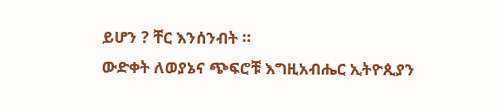ይሆን ? ቸር እንሰንብት ።
ውድቀት ለወያኔና ጭፍሮቹ እግዚአብሔር ኢትዮጲያን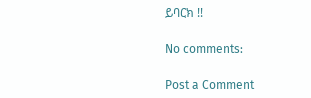ይባርክ !!

No comments:

Post a Comment